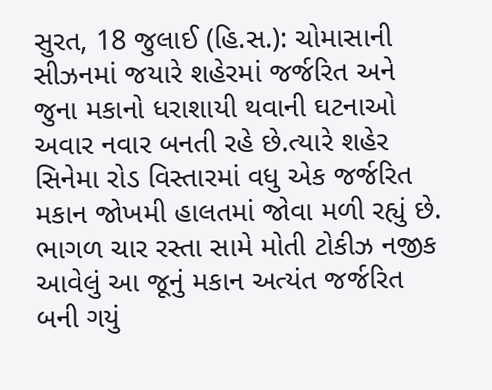સુરત, 18 જુલાઈ (હિ.સ.): ચોમાસાની સીઝનમાં જયારે શહેરમાં જર્જરિત અને જુના મકાનો ધરાશાયી થવાની ઘટનાઓ અવાર નવાર બનતી રહે છે.ત્યારે શહેર સિનેમા રોડ વિસ્તારમાં વધુ એક જર્જરિત મકાન જોખમી હાલતમાં જોવા મળી રહ્યું છે. ભાગળ ચાર રસ્તા સામે મોતી ટોકીઝ નજીક આવેલું આ જૂનું મકાન અત્યંત જર્જરિત બની ગયું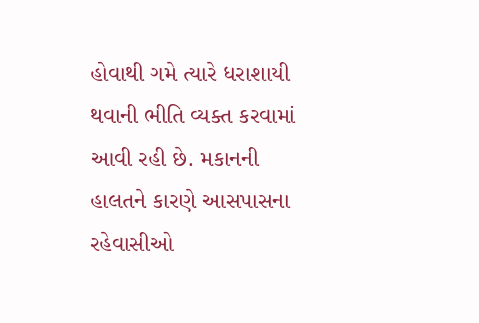હોવાથી ગમે ત્યારે ધરાશાયી થવાની ભીતિ વ્યક્ત કરવામાં આવી રહી છે. મકાનની હાલતને કારણે આસપાસના રહેવાસીઓ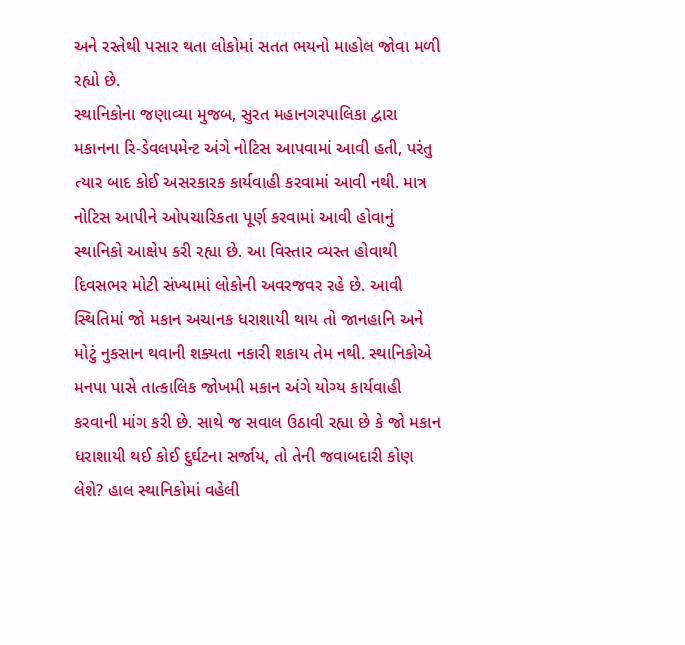અને રસ્તેથી પસાર થતા લોકોમાં સતત ભયનો માહોલ જોવા મળી રહ્યો છે.
સ્થાનિકોના જણાવ્યા મુજબ, સુરત મહાનગરપાલિકા દ્વારા મકાનના રિ-ડેવલપમેન્ટ અંગે નોટિસ આપવામાં આવી હતી, પરંતુ ત્યાર બાદ કોઈ અસરકારક કાર્યવાહી કરવામાં આવી નથી. માત્ર નોટિસ આપીને ઓપચારિકતા પૂર્ણ કરવામાં આવી હોવાનું સ્થાનિકો આક્ષેપ કરી રહ્યા છે. આ વિસ્તાર વ્યસ્ત હોવાથી દિવસભર મોટી સંખ્યામાં લોકોની અવરજવર રહે છે. આવી સ્થિતિમાં જો મકાન અચાનક ધરાશાયી થાય તો જાનહાનિ અને મોટું નુકસાન થવાની શક્યતા નકારી શકાય તેમ નથી. સ્થાનિકોએ મનપા પાસે તાત્કાલિક જોખમી મકાન અંગે યોગ્ય કાર્યવાહી કરવાની માંગ કરી છે. સાથે જ સવાલ ઉઠાવી રહ્યા છે કે જો મકાન ધરાશાયી થઈ કોઈ દુર્ઘટના સર્જાય, તો તેની જવાબદારી કોણ લેશે? હાલ સ્થાનિકોમાં વહેલી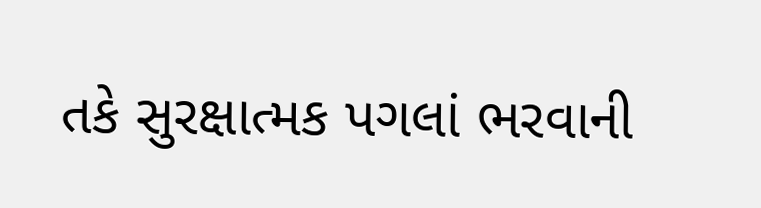તકે સુરક્ષાત્મક પગલાં ભરવાની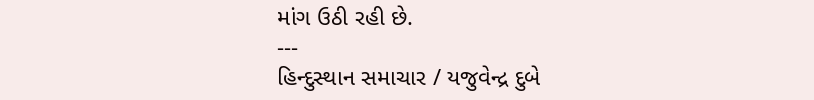માંગ ઉઠી રહી છે.
---
હિન્દુસ્થાન સમાચાર / યજુવેન્દ્ર દુબે